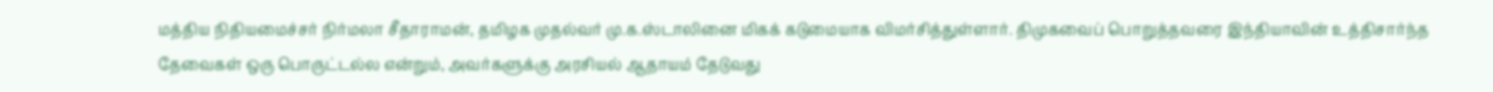மத்திய நிதியமைச்சர் நிர்மலா சீதாராமன், தமிழக முதல்வர் மு.க.ஸ்டாலினை மிகக் கடுமையாக விமர்சித்துள்ளார். திமுகவைப் பொறுத்தவரை இந்தியாவின் உத்திசார்ந்த தேவைகள் ஒரு பொருட்டல்ல என்றும், அவர்களுக்கு அரசியல் ஆதாயம் தேடுவது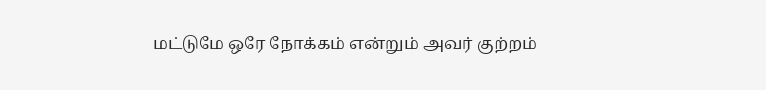மட்டுமே ஒரே நோக்கம் என்றும் அவர் குற்றம்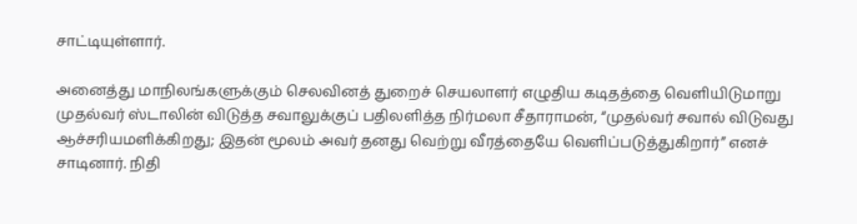சாட்டியுள்ளார்.

அனைத்து மாநிலங்களுக்கும் செலவினத் துறைச் செயலாளர் எழுதிய கடிதத்தை வெளியிடுமாறு முதல்வர் ஸ்டாலின் விடுத்த சவாலுக்குப் பதிலளித்த நிர்மலா சீதாராமன், “முதல்வர் சவால் விடுவது ஆச்சரியமளிக்கிறது; இதன் மூலம் அவர் தனது வெற்று வீரத்தையே வெளிப்படுத்துகிறார்” எனச் சாடினார். நிதி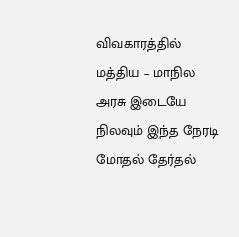விவகாரத்தில் மத்திய – மாநில அரசு இடையே நிலவும் இந்த நேரடி மோதல் தேர்தல்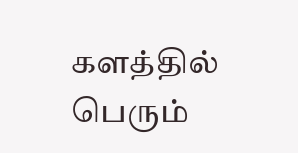களத்தில் பெரும்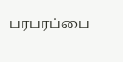பரபரப்பை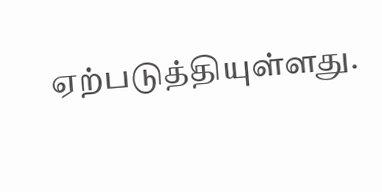ஏற்படுத்தியுள்ளது.